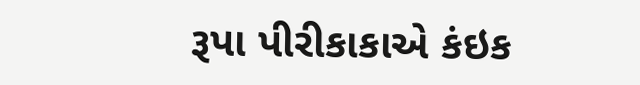રૂપા પીરીકાકાએ કંઇક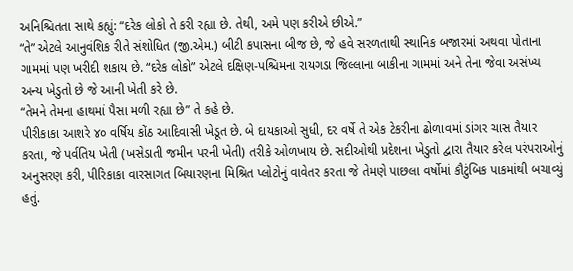અનિશ્ચિતતા સાથે કહ્યું: “દરેક લોકો તે કરી રહ્યા છે. તેથી, અમે પણ કરીએ છીએ.”
“તે” એટલે આનુવંશિક રીતે સંશોધિત (જી.એમ.) બીટી કપાસના બીજ છે, જે હવે સરળતાથી સ્થાનિક બજારમાં અથવા પોતાના ગામમાં પણ ખરીદી શકાય છે. “દરેક લોકો” એટલે દક્ષિણ-પશ્ચિમના રાયગડા જિલ્લાના બાકીના ગામમાં અને તેના જેવા અસંખ્ય અન્ય ખેડુતો છે જે આની ખેતી કરે છે.
“તેમને તેમના હાથમાં પૈસા મળી રહ્યા છે” તે કહે છે.
પીરીકાકા આશરે ૪૦ વર્ષિય કોંઠ આદિવાસી ખેડૂત છે. બે દાયકાઓ સુધી, દર વર્ષે તે એક ટેકરીના ઢોળાવમાં ડાંગર ચાસ તૈયાર કરતા, જે પર્વતિય ખેતી (ખસેડાતી જમીન પરની ખેતી) તરીકે ઓળખાય છે. સદીઓથી પ્રદેશના ખેડુતો દ્વારા તૈયાર કરેલ પરંપરાઓનું અનુસરણ કરી, પીરિકાકા વારસાગત બિયારણના મિશ્રિત પ્લોટોનું વાવેતર કરતા જે તેમણે પાછલા વર્ષોમાં કૌટુંબિક પાકમાંથી બચાવ્યું હતું.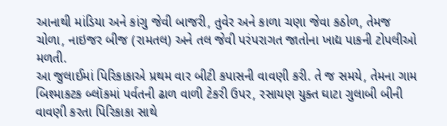આનાથી માંડિયા અને કાંગુ જેવી બાજરી, તુવેર અને કાળા ચણા જેવા કઠોળ, તેમજ ચોળા, નાઇજર બીજ (રામતલ) અને તલ જેવી પરંપરાગત જાતોના ખાદ્ય પાકની ટોપલીઓ મળતી.
આ જુલાઈમાં પિરિકાકાએ પ્રથમ વાર બીટી કપાસની વાવણી કરી. તે જ સમયે, તેમના ગામ બિશ્માકટક બ્લૉકમાં પર્વતની ઢાળ વાળી ટેકરી ઉપર, રસાયણ યુક્ત ઘાટા ગુલાબી બીની વાવણી કરતા પિરિકાકા સાથે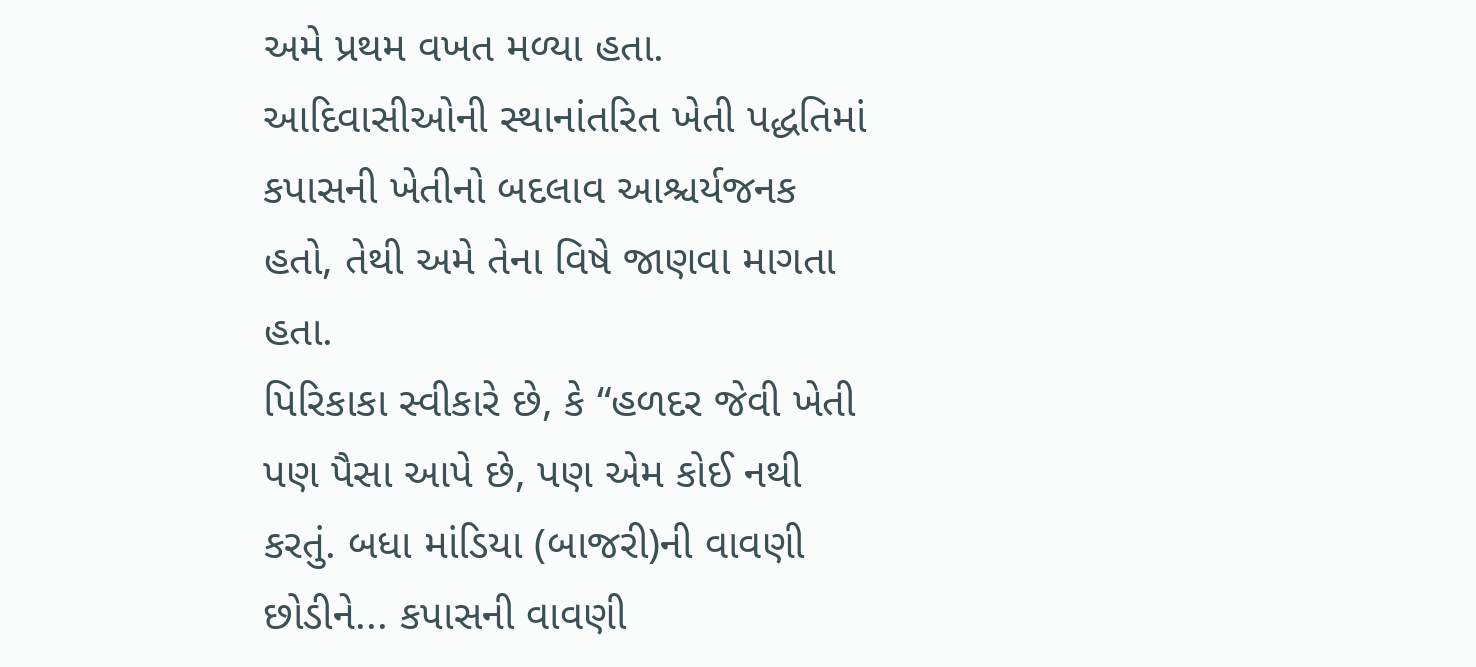અમે પ્રથમ વખત મળ્યા હતા. આદિવાસીઓની સ્થાનાંતરિત ખેતી પદ્ધતિમાં કપાસની ખેતીનો બદલાવ આશ્ચર્યજનક હતો, તેથી અમે તેના વિષે જાણવા માગતા હતા.
પિરિકાકા સ્વીકારે છે, કે “હળદર જેવી ખેતી પણ પૈસા આપે છે, પણ એમ કોઈ નથી કરતું. બધા માંડિયા (બાજરી)ની વાવણી છોડીને... કપાસની વાવણી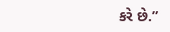કરે છે.”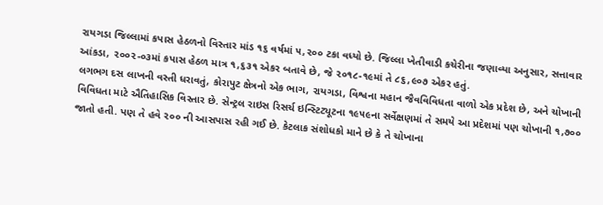રાયગડા જિલ્લામાં કપાસ હેઠળનો વિસ્તાર માંડ ૧૬ વર્ષમાં ૫,૨૦૦ ટકા વધ્યો છે. જિલ્લા ખેતીવાડી કચેરીના જણાવ્યા અનુસાર, સત્તાવાર આંકડા, ૨૦૦૨-૦૩માં કપાસ હેઠળ માત્ર ૧,૬૩૧ એકર બતાવે છે, જે ૨૦૧૮-૧૯માં તે ૮૬,૯૦૭ એકર હતું.
લગભગ દસ લાખની વસ્તી ધરાવતું, કોરાપુટ ક્ષેત્રનો એક ભાગ, રાયગડા, વિશ્વના મહાન જૈવવિવિધતા વાળો એક પ્રદેશ છે, અને ચોખાની વિવિધતા માટે ઐતિહાસિક વિસ્તાર છે. સેન્ટ્રલ રાઇસ રિસર્ચ ઇન્સ્ટિટ્યૂટના ૧૯૫૯ના સર્વેક્ષણમાં તે સમયે આ પ્રદેશમાં પણ ચોખાની ૧,૭૦૦ જાતો હતી. પણ તે હવે ૨૦૦ ની આસપાસ રહી ગઈ છે. કેટલાક સંશોધકો માને છે કે તે ચોખાના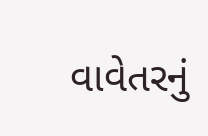વાવેતરનું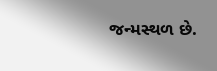જન્મસ્થળ છે.